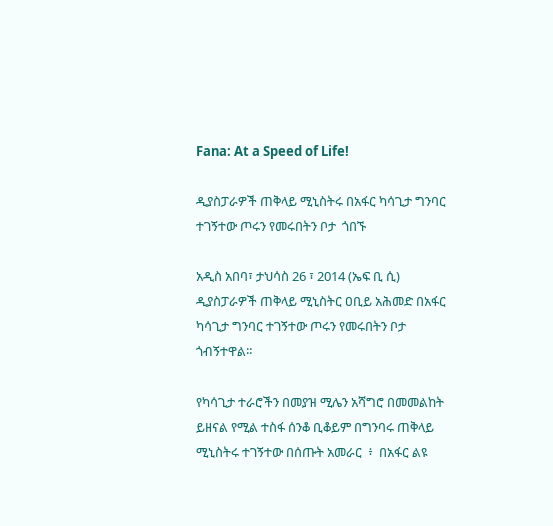Fana: At a Speed of Life!

ዲያስፓራዎች ጠቅላይ ሚኒስትሩ በአፋር ካሳጊታ ግንባር ተገኝተው ጦሩን የመሩበትን ቦታ  ጎበኙ

አዲስ አበባ፣ ታህሳስ 26 ፣ 2014 (ኤፍ ቢ ሲ) ዲያስፓራዎች ጠቅላይ ሚኒስትር ዐቢይ አሕመድ በአፋር ካሳጊታ ግንባር ተገኝተው ጦሩን የመሩበትን ቦታ ጎብኝተዋል።

የካሳጊታ ተራሮችን በመያዝ ሚሌን አሻግሮ በመመልከት ይዘናል የሚል ተስፋ ሰንቆ ቢቆይም በግንባሩ ጠቅላይ ሚኒስትሩ ተገኝተው በሰጡት አመራር  ፥  በአፋር ልዩ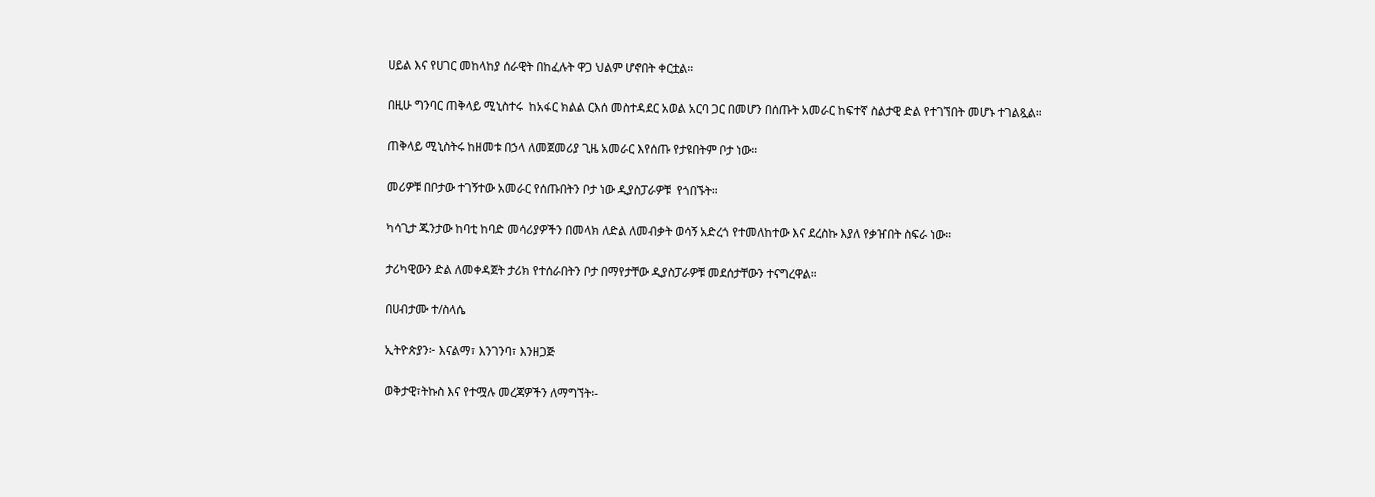ሀይል እና የሀገር መከላከያ ሰራዊት በከፈሉት ዋጋ ህልም ሆኖበት ቀርቷል።

በዚሁ ግንባር ጠቅላይ ሚኒስተሩ  ከአፋር ክልል ርእሰ መስተዳደር አወል አርባ ጋር በመሆን በሰጡት አመራር ከፍተኛ ስልታዊ ድል የተገኘበት መሆኑ ተገልጿል።

ጠቅላይ ሚኒስትሩ ከዘመቱ በኃላ ለመጀመሪያ ጊዜ አመራር እየሰጡ የታዩበትም ቦታ ነው።

መሪዎቹ በቦታው ተገኝተው አመራር የሰጡበትን ቦታ ነው ዲያስፓራዎቹ  የጎበኙት።

ካሳጊታ ጁንታው ከባቲ ከባድ መሳሪያዎችን በመላክ ለድል ለመብቃት ወሳኝ አድረጎ የተመለከተው እና ደረስኩ እያለ የቃዠበት ስፍራ ነው።

ታሪካዊውን ድል ለመቀዳጀት ታሪክ የተሰራበትን ቦታ በማየታቸው ዲያስፓራዎቹ መደሰታቸውን ተናግረዋል።

በሀብታሙ ተ/ስላሴ

ኢትዮጵያን፦ እናልማ፣ እንገንባ፣ እንዘጋጅ

ወቅታዊ፣ትኩስ እና የተሟሉ መረጃዎችን ለማግኘት፡-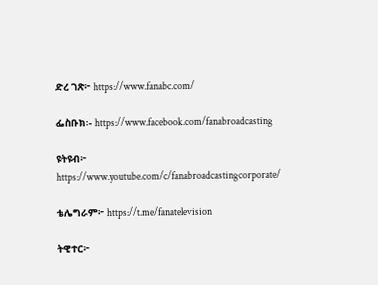ድረ ገጽ፦ https://www.fanabc.com/

ፌስቡክ፡- https://www.facebook.com/fanabroadcasting

ዩትዩብ፦ https://www.youtube.com/c/fanabroadcastingcorporate/

ቴሌግራም፦ https://t.me/fanatelevision

ትዊተር፦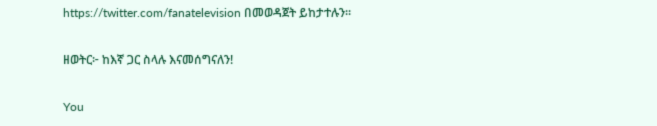https://twitter.com/fanatelevision በመወዳጀት ይከታተሉን፡፡

ዘወትር፦ ከእኛ ጋር ስላሉ እናመሰግናለን!

You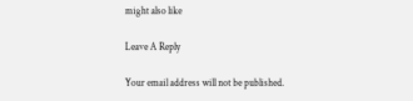might also like

Leave A Reply

Your email address will not be published.